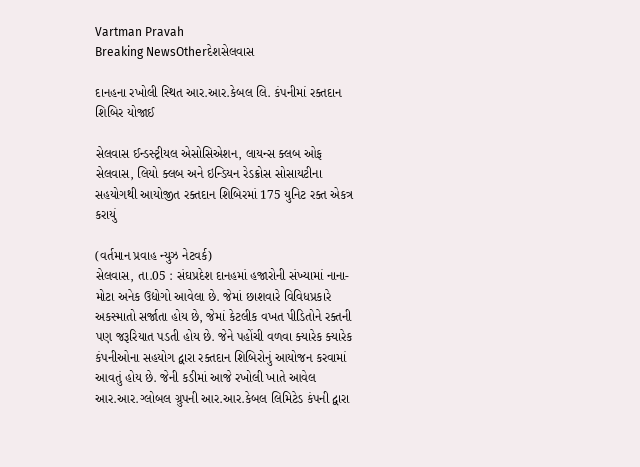Vartman Pravah
Breaking NewsOtherદેશસેલવાસ

દાનહના રખોલી સ્‍થિત આર.આર.કેબલ લિ. કંપનીમાં રક્‍તદાન શિબિર યોજાઈ

સેલવાસ ઈન્‍ડસ્‍ટ્રીયલ એસોસિએશન, લાયન્‍સ ક્‍લબ ઓફ સેલવાસ, લિયો ક્‍લબ અને ઇન્‍ડિયન રેડક્રોસ સોસાયટીના સહયોગથી આયોજીત રક્‍તદાન શિબિરમાં 175 યુનિટ રક્‍ત એકત્ર કરાયું

(વર્તમાન પ્રવાહ ન્‍યુઝ નેટવર્ક)
સેલવાસ, તા.05 : સંઘપ્રદેશ દાનહમાં હજારોની સંખ્‍યામાં નાના-મોટા અનેક ઉદ્યોગો આવેલા છે. જેમાં છાશવારે વિવિધપ્રકારે અકસ્‍માતો સર્જાતા હોય છે, જેમાં કેટલીક વખત પીડિતોને રક્‍તની પણ જરૂરિયાત પડતી હોય છે. જેને પહોંચી વળવા ક્‍યારેક ક્‍યારેક કંપનીઓના સહયોગ દ્વારા રક્‍તદાન શિબિરોનું આયોજન કરવામાં આવતું હોય છે. જેની કડીમાં આજે રખોલી ખાતે આવેલ આર.આર.ગ્‍લોબલ ગ્રુપની આર.આર.કેબલ લિમિટેડ કંપની દ્વારા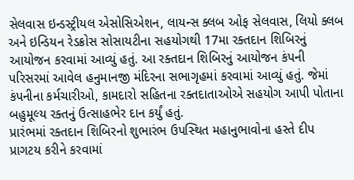સેલવાસ ઇન્‍ડસ્‍ટ્રીયલ એસોસિએશન, લાયન્‍સ ક્‍લબ ઓફ સેલવાસ, લિયો ક્‍લબ અને ઇન્‍ડિયન રેડક્રોસ સોસાયટીના સહયોગથી 17મા રક્‍તદાન શિબિરનું આયોજન કરવામાં આવ્‍યું હતું. આ રક્‍તદાન શિબિરનું આયોજન કંપની પરિસરમાં આવેલ હનુમાનજી મંદિરના સભાગૃહમાં કરવામાં આવ્‍યું હતું. જેમાં કંપનીના કર્મચારીઓ, કામદારો સહિતના રક્‍તદાતાઓએ સહયોગ આપી પોતાના બહુમૂલ્‍ય રક્‍તનું ઉત્‍સાહભેર દાન કર્યું હતું.
પ્રારંભમાં રક્‍તદાન શિબિરનો શુભારંભ ઉપસ્‍થિત મહાનુભાવોના હસ્‍તે દીપ પ્રાગટય કરીને કરવામાં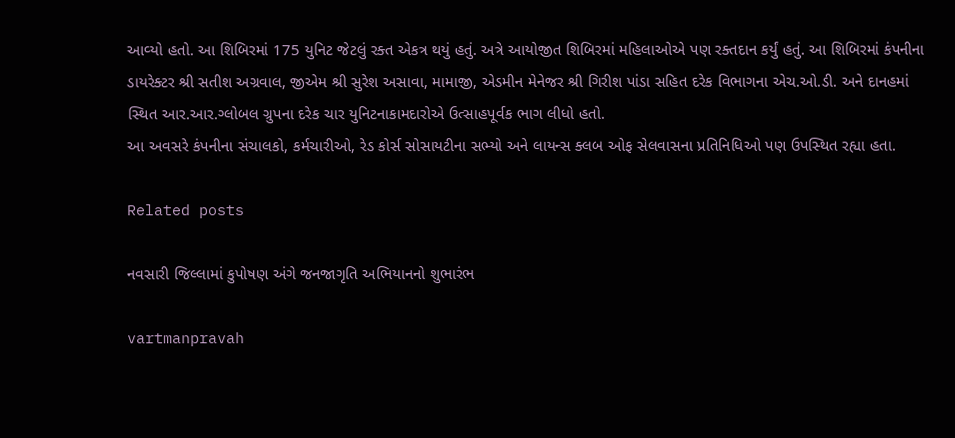આવ્‍યો હતો. આ શિબિરમાં 175 યુનિટ જેટલું રક્‍ત એકત્ર થયું હતું. અત્રે આયોજીત શિબિરમાં મહિલાઓએ પણ રક્‍તદાન કર્યું હતું. આ શિબિરમાં કંપનીના ડાયરેક્‍ટર શ્રી સતીશ અગ્રવાલ, જીએમ શ્રી સુરેશ અસાવા, મામાજી, એડમીન મેનેજર શ્રી ગિરીશ પાંડા સહિત દરેક વિભાગના એચ.ઓ.ડી. અને દાનહમાં સ્‍થિત આર.આર.ગ્‍લોબલ ગ્રુપના દરેક ચાર યુનિટનાકામદારોએ ઉત્‍સાહપૂર્વક ભાગ લીધો હતો.
આ અવસરે કંપનીના સંચાલકો, કર્મચારીઓ, રેડ કોર્સ સોસાયટીના સભ્‍યો અને લાયન્‍સ ક્‍લબ ઓફ સેલવાસના પ્રતિનિધિઓ પણ ઉપસ્‍થિત રહ્યા હતા.

Related posts

નવસારી જિલ્લામાં કુપોષણ અંગે જનજાગૃતિ અભિયાનનો શુભારંભ

vartmanpravah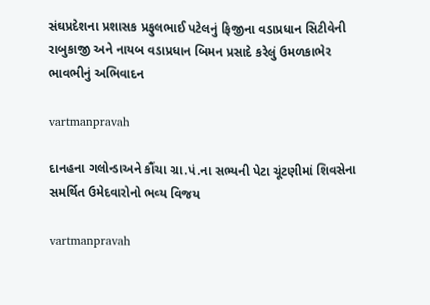સંઘપ્રદેશના પ્રશાસક પ્રફુલભાઈ પટેલનું ફિજીના વડાપ્રધાન સિટીવેની રાબુકાજી અને નાયબ વડાપ્રધાન બિમન પ્રસાદે કરેલું ઉમળકાભેર ભાવભીનું અભિવાદન

vartmanpravah

દાનહના ગલોન્‍ડાઅને કૌંચા ગ્રા.પં.ના સભ્‍યની પેટા ચૂંટણીમાં શિવસેના સમર્થિત ઉમેદવારોનો ભવ્‍ય વિજય

vartmanpravah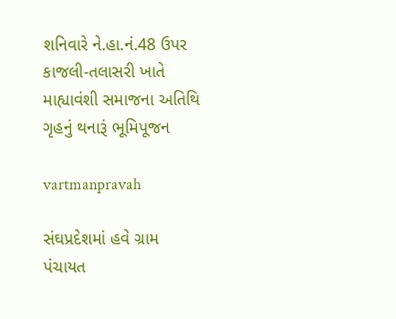શનિવારે ને.હા.નં.48 ઉપર કાજલી-તલાસરી ખાતે માહ્યાવંશી સમાજના અતિથિ ગૃહનું થનારૂં ભૂમિપૂજન

vartmanpravah

સંઘપ્રદેશમાં હવે ગ્રામ પંચાયત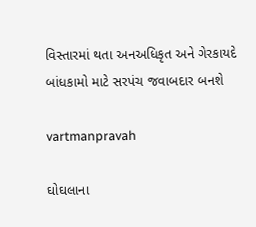વિસ્‍તારમાં થતા અનઅધિકૃત અને ગેરકાયદે બાંધકામો માટે સરપંચ જવાબદાર બનશે

vartmanpravah

ઘોઘલાના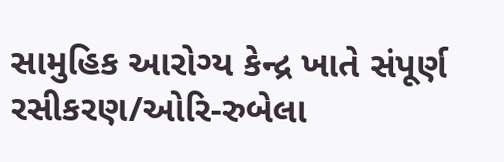સામુહિક આરોગ્‍ય કેન્‍દ્ર ખાતે સંપૂર્ણ રસીકરણ/ઓરિ-રુબેલા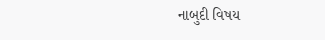નાબુદી વિષય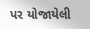પર યોજાયેલી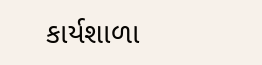કાર્યશાળા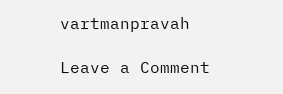vartmanpravah

Leave a Comment